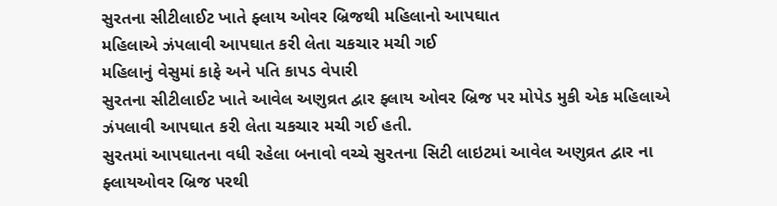સુરતના સીટીલાઈટ ખાતે ફ્લાય ઓવર બ્રિજથી મહિલાનો આપઘાત
મહિલાએ ઝંપલાવી આપઘાત કરી લેતા ચકચાર મચી ગઈ
મહિલાનું વેસુમાં કાફે અને પતિ કાપડ વેપારી
સુરતના સીટીલાઈટ ખાતે આવેલ અણુવ્રત દ્વાર ફ્લાય ઓવર બ્રિજ પર મોપેડ મુકી એક મહિલાએ ઝંપલાવી આપઘાત કરી લેતા ચકચાર મચી ગઈ હતી.
સુરતમાં આપઘાતના વધી રહેલા બનાવો વચ્ચે સુરતના સિટી લાઇટમાં આવેલ અણુવ્રત દ્વાર ના ફ્લાયઓવર બ્રિજ પરથી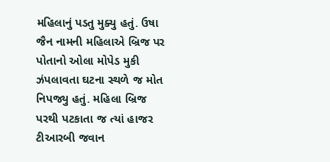મહિલાનું પડતુ મુક્યુ હતું. ઉષા જૈન નામની મહિલાએ બ્રિજ પર પોતાનો ઓલા મોપેડ મુકી ઝંપલાવતા ઘટના સ્થળે જ મોત નિપજ્યુ હતું. મહિલા બ્રિજ પરથી પટકાતા જ ત્યાં હાજર ટીઆરબી જવાન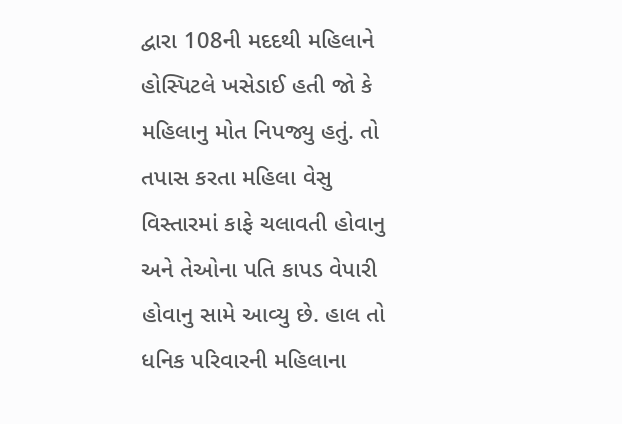દ્વારા 108ની મદદથી મહિલાને હોસ્પિટલે ખસેડાઈ હતી જો કે મહિલાનુ મોત નિપજ્યુ હતું. તો તપાસ કરતા મહિલા વેસુ વિસ્તારમાં કાફે ચલાવતી હોવાનુ અને તેઓના પતિ કાપડ વેપારી હોવાનુ સામે આવ્યુ છે. હાલ તો ધનિક પરિવારની મહિલાના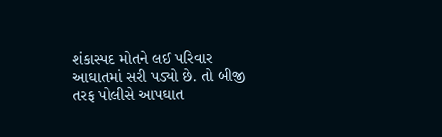શંકાસ્પદ મોતને લઈ પરિવાર આઘાતમાં સરી પડ્યો છે. તો બીજી તરફ પોલીસે આપઘાત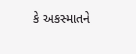કે અકસ્માતને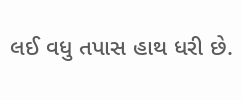લઈ વધુ તપાસ હાથ ધરી છે.